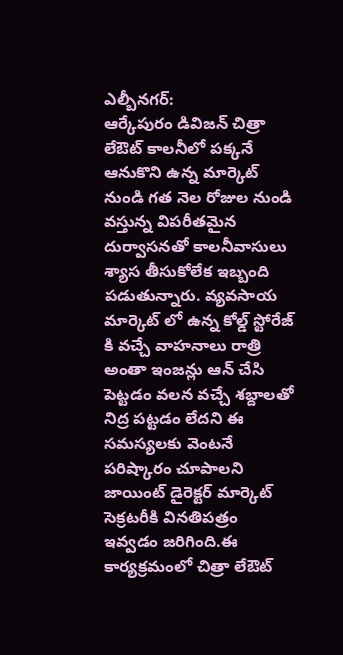ఎల్బీనగర్:
ఆర్కేపురం డివిజన్ చిత్రా లేఔట్ కాలనీలో పక్కనే ఆనుకొని ఉన్న మార్కెట్ నుండి గత నెల రోజుల నుండి వస్తున్న విపరీతమైన దుర్వాసనతో కాలనీవాసులు శ్యాస తీసుకోలేక ఇబ్బంది పడుతున్నారు. వ్యవసాయ మార్కెట్ లో ఉన్న కోల్డ్ స్టోరేజ్ కి వచ్చే వాహనాలు రాత్రి అంతా ఇంజన్లు ఆన్ చేసి పెట్టడం వలన వచ్చే శబ్దాలతో నిద్ర పట్టడం లేదని ఈ సమస్యలకు వెంటనే పరిష్కారం చూపాలని జాయింట్ డైరెక్టర్ మార్కెట్ సెక్రటరీకి వినతిపత్రం ఇవ్వడం జరిగింది.ఈ కార్యక్రమంలో చిత్రా లేఔట్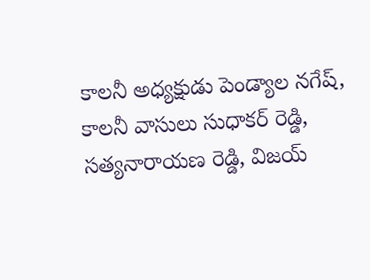కాలనీ అధ్యక్షుడు పెండ్యాల నగేష్, కాలనీ వాసులు సుధాకర్ రెడ్డి, సత్యనారాయణ రెడ్డి, విజయ్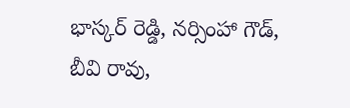భాస్కర్ రెడ్డి, నర్సింహా గౌడ్, బీవి రావు,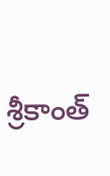శ్రీకాంత్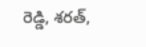రెడ్డి, శరత్,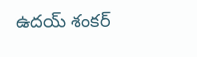ఉదయ్ శంకర్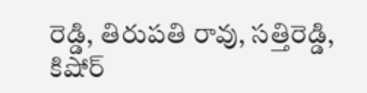రెడ్డి, తిరుపతి రావు, సత్తిరెడ్డి, కిషోర్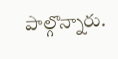పాల్గొన్నారు.